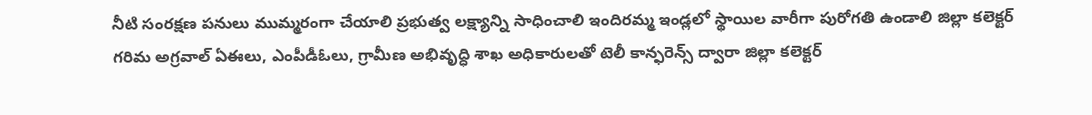నీటి సంరక్షణ పనులు ముమ్మరంగా చేయాలి ప్రభుత్వ లక్ష్యాన్ని సాధించాలి ఇందిరమ్మ ఇండ్లలో స్థాయిల వారీగా పురోగతి ఉండాలి జిల్లా కలెక్టర్ గరిమ అగ్రవాల్ ఏఈలు, ఎంపీడీఓలు, గ్రామీణ అభివృద్ధి శాఖ అధికారులతో టెలీ కాన్ఫరెన్స్ ద్వారా జిల్లా కలెక్టర్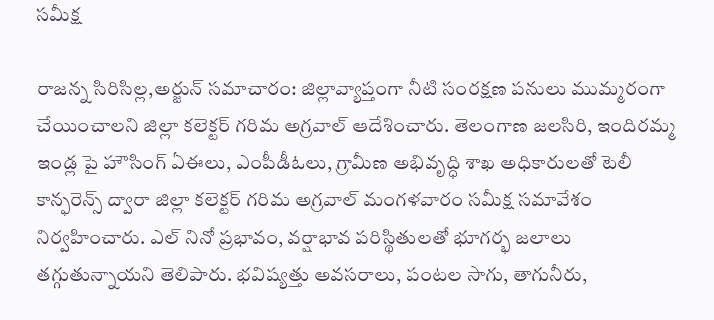సమీక్ష

రాజన్న సిరిసిల్ల,అర్జున్ సమాచారం: జిల్లావ్యాప్తంగా నీటి సంరక్షణ పనులు ముమ్మరంగా చేయించాలని జిల్లా కలెక్టర్ గరిమ అగ్రవాల్ ఆదేశించారు. తెలంగాణ జలసిరి, ఇందిరమ్మ ఇండ్ల పై హౌసింగ్ ఏఈలు, ఎంపీడీఓలు, గ్రామీణ అభివృద్ధి శాఖ అధికారులతో టెలీ కాన్ఫరెన్స్ ద్వారా జిల్లా కలెక్టర్ గరిమ అగ్రవాల్ మంగళవారం సమీక్ష సమావేశం నిర్వహించారు. ఎల్ నినో ప్రభావం, వర్షాభావ పరిస్థితులతో భూగర్భ జలాలు  తగ్గుతున్నాయని తెలిపారు. భవిష్యత్తు అవసరాలు, పంటల సాగు, తాగునీరు,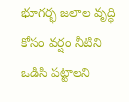భూగర్భ జలాల వృద్ధి కోసం వర్షం నీటిని ఒడిసి పట్టాలని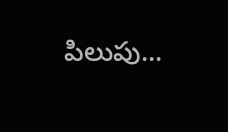పిలుపు...